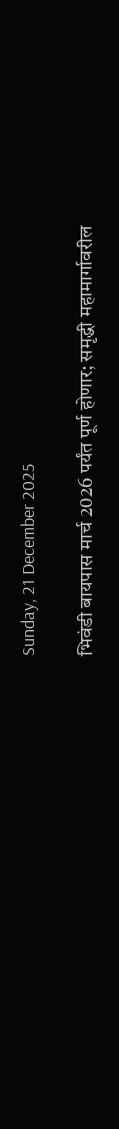Sunday, 21 December 2025

भिवंडी बायपास मार्च 2026 पर्यंत पूर्ण होणार; समृद्धी महामार्गावरील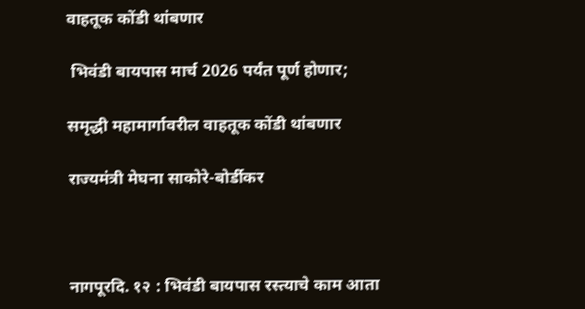वाहतूक कोंडी थांबणार

 भिवंडी बायपास मार्च 2026 पर्यंत पूर्ण होणार;

समृद्धी महामार्गावरील वाहतूक कोंडी थांबणार

राज्यमंत्री मेघना साकोरे-बोर्डीकर



नागपूरदि. १२ : भिवंडी बायपास रस्त्याचे काम आता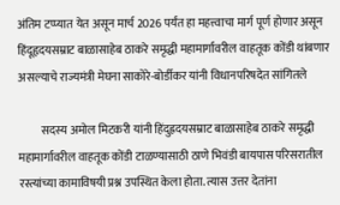अंतिम टप्प्यात येत असून मार्च 2026 पर्यंत हा महत्त्वाचा मार्ग पूर्ण होणार असून हिंदूहृदयसम्राट बाळासाहेब ठाकरे समृद्धी महामार्गावरील वाहतूक कोंडी थांबणार असल्याचे राज्यमंत्री मेघना साकोरे-बोर्डीकर यांनी विधानपरिषदेत सांगितले

          सदस्य अमोल मिटकरी यांनी हिंदुह्रदयसम्राट बाळासाहेब ठाकरे समृद्धी महामार्गावरील वाहतूक कोंडी टाळण्यासाठी ठाणे भिवंडी बायपास परिसरातील रस्त्यांच्या कामाविषयी प्रश्न उपस्थित केला होता. त्यास उत्तर देतांना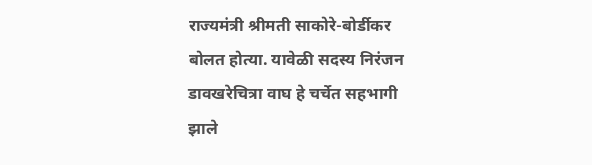राज्यमंत्री श्रीमती साकोरे-बोर्डीकर बोलत होत्या. यावेळी सदस्य निरंजन डावखरेचित्रा वाघ हे चर्चेत सहभागी झाले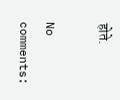होते.

No comments: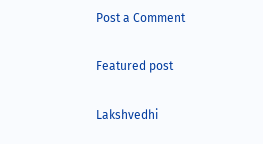Post a Comment

Featured post

Lakshvedhi